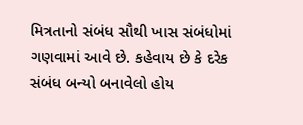મિત્રતાનો સંબંધ સૌથી ખાસ સંબંધોમાં ગણવામાં આવે છે. કહેવાય છે કે દરેક સંબંધ બન્યો બનાવેલો હોય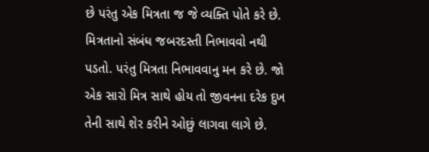છે પરંતુ એક મિત્રતા જ જે વ્યક્તિ પોતે કરે છે. મિત્રતાનો સંબંધ જબરદસ્તી નિભાવવો નથી પડતો. પરંતુ મિત્રતા નિભાવવાનુ મન કરે છે. જો એક સારો મિત્ર સાથે હોય તો જીવનના દરેક દુખ તેની સાથે શેર કરીને ઓછું લાગવા લાગે છે.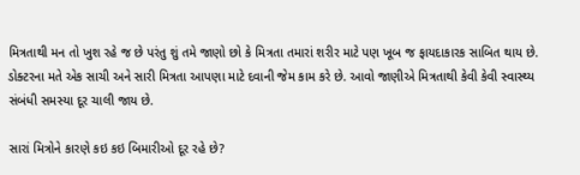મિત્રતાથી મન તો ખુશ રહે જ છે પરંતુ શું તમે જાણો છો કે મિત્રતા તમારાં શરીર માટે પણ ખૂબ જ ફાયદાકારક સાબિત થાય છે. ડોક્ટરના મતે એક સાચી અને સારી મિત્રતા આપણા માટે દવાની જેમ કામ કરે છે. આવો જાણીએ મિત્રતાથી કેવી કેવી સ્વાસ્થ્ય સંબંધી સમસ્યા દૂર ચાલી જાય છે.

સારાં મિત્રોને કારણે કઇ કઇ બિમારીઓ દૂર રહે છે?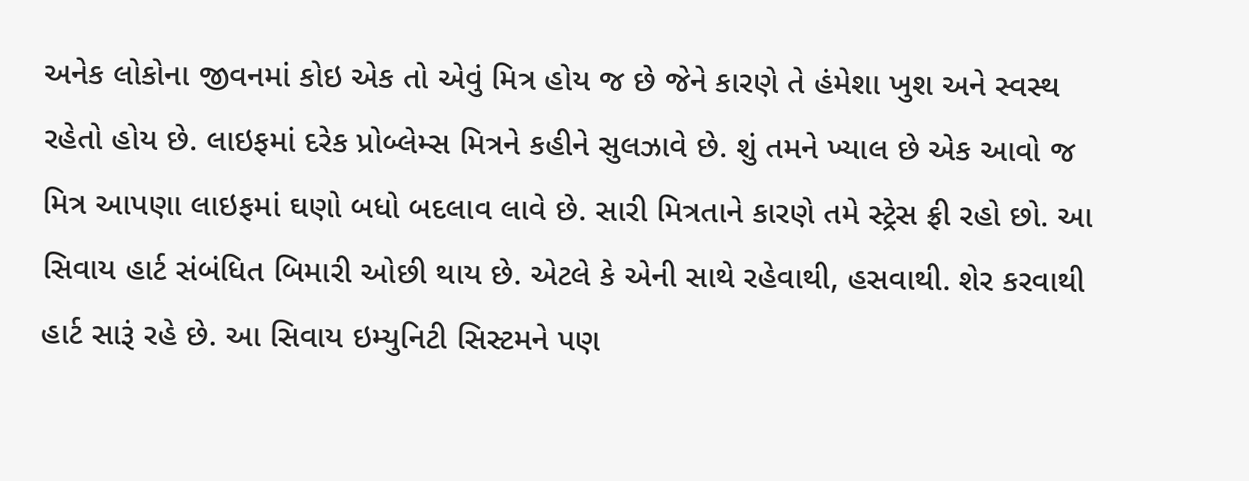અનેક લોકોના જીવનમાં કોઇ એક તો એવું મિત્ર હોય જ છે જેને કારણે તે હંમેશા ખુશ અને સ્વસ્થ રહેતો હોય છે. લાઇફમાં દરેક પ્રોબ્લેમ્સ મિત્રને કહીને સુલઝાવે છે. શું તમને ખ્યાલ છે એક આવો જ મિત્ર આપણા લાઇફમાં ઘણો બધો બદલાવ લાવે છે. સારી મિત્રતાને કારણે તમે સ્ટ્રેસ ફ્રી રહો છો. આ સિવાય હાર્ટ સંબંધિત બિમારી ઓછી થાય છે. એટલે કે એની સાથે રહેવાથી, હસવાથી. શેર કરવાથી હાર્ટ સારૂં રહે છે. આ સિવાય ઇમ્યુનિટી સિસ્ટમને પણ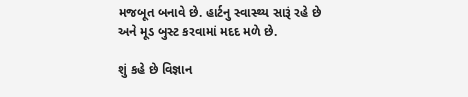મજબૂત બનાવે છે. હાર્ટનુ સ્વાસ્થ્ય સારૂં રહે છે અને મૂડ બુસ્ટ કરવામાં મદદ મળે છે.

શું કહે છે વિજ્ઞાન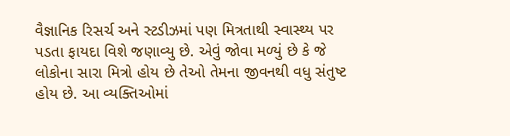વૈજ્ઞાનિક રિસર્ચ અને સ્ટડીઝમાં પણ મિત્રતાથી સ્વાસ્થ્ય પર પડતા ફાયદા વિશે જણાવ્યુ છે. એવું જોવા મળ્યું છે કે જે લોકોના સારા મિત્રો હોય છે તેઓ તેમના જીવનથી વધુ સંતુષ્ટ હોય છે. આ વ્યક્તિઓમાં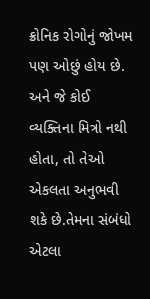ક્રોનિક રોગોનું જોખમ પણ ઓછું હોય છે. અને જે કોઈ વ્યક્તિના મિત્રો નથી હોતા, તો તેઓ એકલતા અનુભવી શકે છે.તેમના સંબંધો એટલા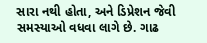સારા નથી હોતા, અને ડિપ્રેશન જેવી સમસ્યાઓ વધવા લાગે છે. ગાઢ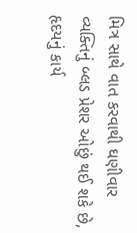મિત્ર સાથે વાત કરવાથી ઘણીવાર વ્યક્તિનું બ્લડ પ્રેશર ઓછું થઈ શકે છે, હૃદયનું કાર્ય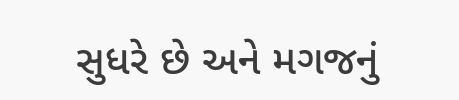સુધરે છે અને મગજનું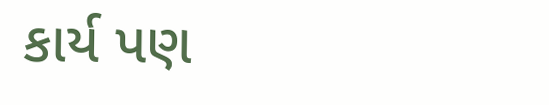કાર્ય પણ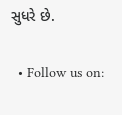સુધરે છે.

  • Follow us on: